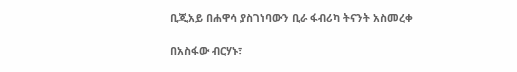ቢጂአይ በሐዋሳ ያስገነባውን ቢራ ፋብሪካ ትናንት አስመረቀ

በአስፋው ብርሃኑ፣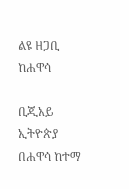ልዩ ዘጋቢ ከሐዋሳ

ቢጂአይ ኢትዮጵያ በሐዋሳ ከተማ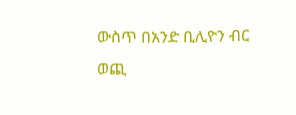ውስጥ በአንድ ቢሊዮን ብር ወጪ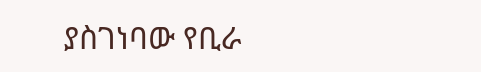ያስገነባው የቢራ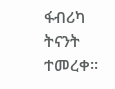ፋብሪካ ትናንት ተመረቀ፡፡